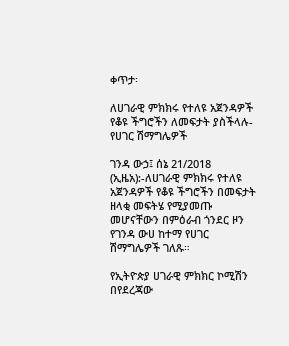ቀጥታ፡

ለሀገራዊ ምክክሩ የተለዩ አጀንዳዎች የቆዩ ችግሮችን ለመፍታት ያስችላሉ- የሀገር ሽማግሌዎች

ገንዳ ውኃ፤ ሰኔ 21/2018 (ኢዜአ):-ለሀገራዊ ምክክሩ የተለዩ አጀንዳዎች የቆዩ ችግሮችን በመፍታት ዘላቂ መፍትሄ የሚያመጡ መሆናቸውን በምዕራብ ጎንደር ዞን የገንዳ ውሀ ከተማ የሀገር ሽማግሌዎች ገለጹ።

የኢትዮጵያ ሀገራዊ ምክክር ኮሚሽን በየደረጃው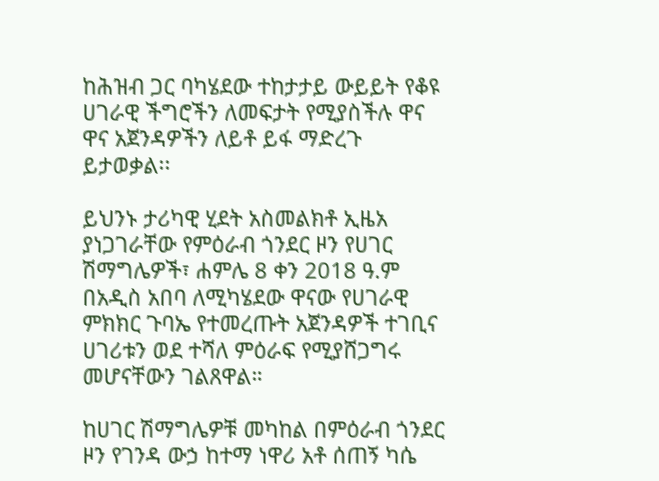ከሕዝብ ጋር ባካሄደው ተከታታይ ውይይት የቆዩ ሀገራዊ ችግሮችን ለመፍታት የሚያስችሉ ዋና ዋና አጀንዳዎችን ለይቶ ይፋ ማድረጉ ይታወቃል፡፡

ይህንኑ ታሪካዊ ሂደት አስመልክቶ ኢዜአ ያነጋገራቸው የምዕራብ ጎንደር ዞን የሀገር ሽማግሌዎች፣ ሐምሌ 8 ቀን 2018 ዓ.ም በአዲስ አበባ ለሚካሄደው ዋናው የሀገራዊ ምክክር ጉባኤ የተመረጡት አጀንዳዎች ተገቢና ሀገሪቱን ወደ ተሻለ ምዕራፍ የሚያሸጋግሩ መሆናቸውን ገልጸዋል።

ከሀገር ሽማግሌዎቹ መካከል በምዕራብ ጎንደር ዞን የገንዳ ውኃ ከተማ ነዋሪ አቶ ሰጠኝ ካሴ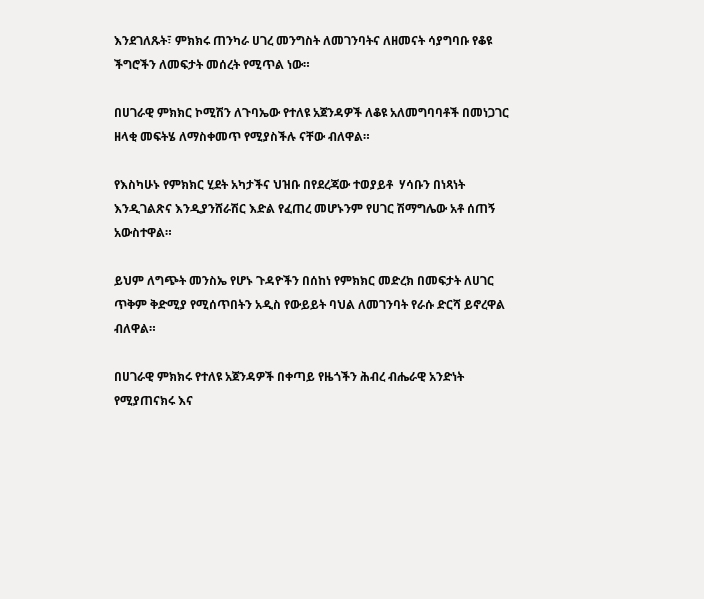እንደገለጹት፣ ምክክሩ ጠንካራ ሀገረ መንግስት ለመገንባትና ለዘመናት ሳያግባቡ የቆዩ ችግሮችን ለመፍታት መሰረት የሚጥል ነው።

በሀገራዊ ምክክር ኮሚሽን ለጉባኤው የተለዩ አጀንዳዎች ለቆዩ አለመግባባቶች በመነጋገር ዘላቂ መፍትሄ ለማስቀመጥ የሚያስችሉ ናቸው ብለዋል።

የእስካሁኑ የምክክር ሂደት አካታችና ህዝቡ በየደረጃው ተወያይቶ  ሃሳቡን በነጻነት እንዲገልጽና እንዲያንሸራሽር እድል የፈጠረ መሆኑንም የሀገር ሽማግሌው አቶ ሰጠኝ አውስተዋል።

ይህም ለግጭት መንስኤ የሆኑ ጉዳዮችን በሰከነ የምክክር መድረክ በመፍታት ለሀገር ጥቅም ቅድሚያ የሚሰጥበትን አዲስ የውይይት ባህል ለመገንባት የራሱ ድርሻ ይኖረዋል ብለዋል።

በሀገራዊ ምክክሩ የተለዩ አጀንዳዎች በቀጣይ የዜጎችን ሕብረ ብሔራዊ አንድነት የሚያጠናክሩ እና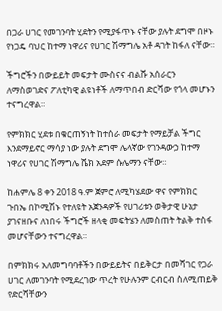በጋራ ሀገር የመገንባት ሂደትን የሚያፋጥኑ ናቸው ያሉት ደግሞ በዞኑ የነጋዴ ባህር ከተማ ነዋሪና የሀገር ሽማግሌ አቶ ዳገት ከፋለ ናቸው።

ችግሮችን በውይይት መፍታት ሙስናና ብልሹ አሰራርን ለማስወገድና ፖለቲካዊ ልዩነቶች ለማጥበብ ድርሻው የጎላ መሆኑን ተናግረዋል።

የምክክር ሂደቱ በቁርጠኝነት ከተሰራ መፍታት የማይቻል ችግር እንደማይኖር ማሳያ ነው ያሉት ደግሞ ሌላኛው የገንዳውኃ ከተማ ነዋሪና የሀገር ሽማግሌ ሼክ አደም ሱሌማን ናቸው።

ከሐምሌ 8 ቀን 2018 ዓ.ም ጀምሮ ለሚካሄደው ዋና የምክክር ጉበኤ በኮሚሽኑ የተለዩት አጀንዳዎች የሀገሪቱን ወቅታዊ ሁኔታ ያገናዘቡና ለነበሩ ችግሮች ዘላቂ መፍትሄን ለመስጠት ትልቅ ተስፋ መሆናቸውን ተናግረዋል።

በምክክሩ አለመግባባቶችን በውይይትና በይቅርታ በመሻገር የጋራ ሀገር ለመገንባት የሚደረገው ጥረት የሁሉንም ርብርብ ስለሚጠይቅ የድርሻቸውን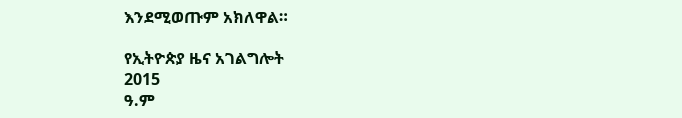እንደሚወጡም አክለዋል።

የኢትዮጵያ ዜና አገልግሎት
2015
ዓ.ም